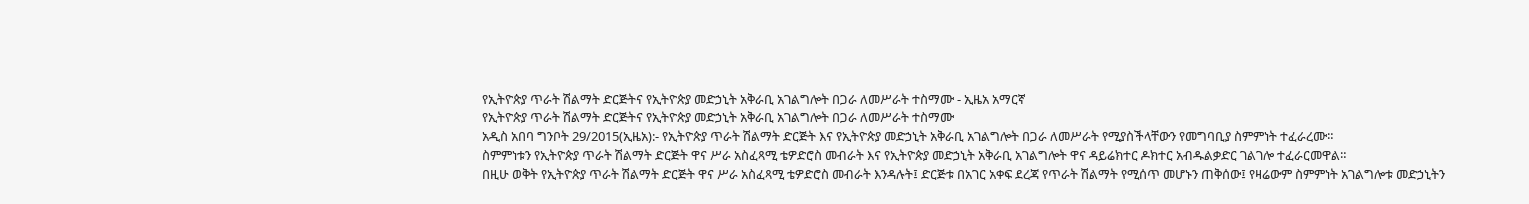የኢትዮጵያ ጥራት ሽልማት ድርጅትና የኢትዮጵያ መድኃኒት አቅራቢ አገልግሎት በጋራ ለመሥራት ተስማሙ - ኢዜአ አማርኛ
የኢትዮጵያ ጥራት ሽልማት ድርጅትና የኢትዮጵያ መድኃኒት አቅራቢ አገልግሎት በጋራ ለመሥራት ተስማሙ
አዲስ አበባ ግንቦት 29/2015(ኢዜአ):- የኢትዮጵያ ጥራት ሽልማት ድርጅት እና የኢትዮጵያ መድኃኒት አቅራቢ አገልግሎት በጋራ ለመሥራት የሚያስችላቸውን የመግባቢያ ስምምነት ተፈራረሙ።
ስምምነቱን የኢትዮጵያ ጥራት ሽልማት ድርጅት ዋና ሥራ አስፈጻሚ ቴዎድሮስ መብራት እና የኢትዮጵያ መድኃኒት አቅራቢ አገልግሎት ዋና ዳይሬክተር ዶክተር አብዱልቃድር ገልገሎ ተፈራርመዋል።
በዚሁ ወቅት የኢትዮጵያ ጥራት ሽልማት ድርጅት ዋና ሥራ አስፈጻሚ ቴዎድሮስ መብራት እንዳሉት፤ ድርጅቱ በአገር አቀፍ ደረጃ የጥራት ሽልማት የሚሰጥ መሆኑን ጠቅሰው፤ የዛሬውም ስምምነት አገልግሎቱ መድኃኒትን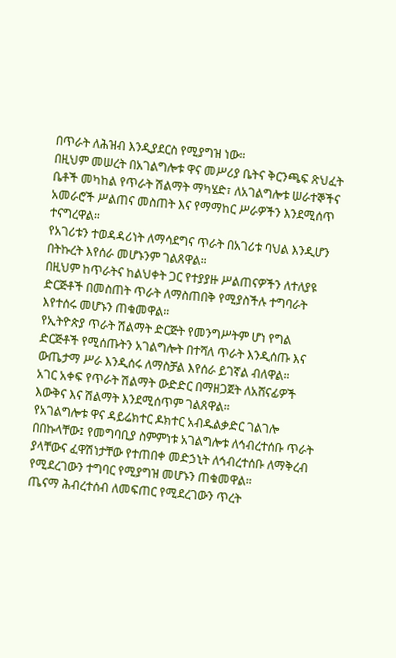በጥራት ለሕዝብ እንዲያደርስ የሚያግዝ ነው።
በዚህም መሠረት በአገልግሎቱ ዋና መሥሪያ ቤትና ቅርንጫፍ ጽህፈት ቤቶች መካከል የጥራት ሽልማት ማካሄድ፣ ለአገልግሎቱ ሠራተኞችና አመራሮች ሥልጠና መስጠት እና የማማከር ሥራዎችን እንደሚሰጥ ተናግረዋል።
የአገሪቱን ተወዳዳሪነት ለማሳደግና ጥራት በአገሪቱ ባህል እንዲሆን በትኩረት እየሰራ መሆኑንም ገልጸዋል።
በዚህም ከጥራትና ከልህቀት ጋር የተያያዙ ሥልጠናዎችን ለተለያዩ ድርጅቶች በመስጠት ጥራት ለማስጠበቅ የሚያስችሉ ተግባራት እየተሰሩ መሆኑን ጠቁመዋል።
የኢትዮጵያ ጥራት ሽልማት ድርጅት የመንግሥትም ሆነ የግል ድርጅቶች የሚሰጡትን አገልግሎት በተሻለ ጥራት እንዲሰጡ እና ውጤታማ ሥራ እንዲሰሩ ለማስቻል እየሰራ ይገኛል ብለዋል።
አገር አቀፍ የጥራት ሽልማት ውድድር በማዘጋጀት ለአሸናፊዎች እውቅና እና ሽልማት እንደሚሰጥም ገልጸዋል።
የአገልግሎቱ ዋና ዳይሬክተር ዶክተር አብዱልቃድር ገልገሎ በበኩላቸው፤ የመግባቢያ ስምምነቱ አገልግሎቱ ለኅብረተሰቡ ጥራት ያላቸውና ፈዋሽነታቸው የተጠበቀ መድኃኒት ለኅብረተሰቡ ለማቅረብ የሚደረገውን ተግባር የሚያግዝ መሆኑን ጠቁመዋል።
ጤናማ ሕብረተሰብ ለመፍጠር የሚደረገውን ጥረት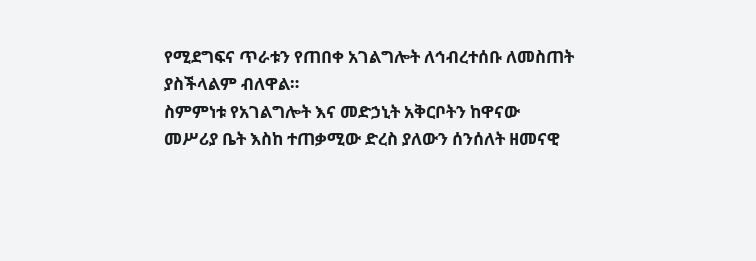የሚደግፍና ጥራቱን የጠበቀ አገልግሎት ለኅብረተሰቡ ለመስጠት ያስችላልም ብለዋል።
ስምምነቱ የአገልግሎት እና መድኃኒት አቅርቦትን ከዋናው መሥሪያ ቤት እስከ ተጠቃሚው ድረስ ያለውን ሰንሰለት ዘመናዊ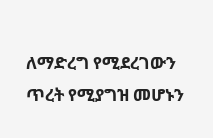ለማድረግ የሚደረገውን ጥረት የሚያግዝ መሆኑን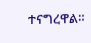ተናግረዋል።